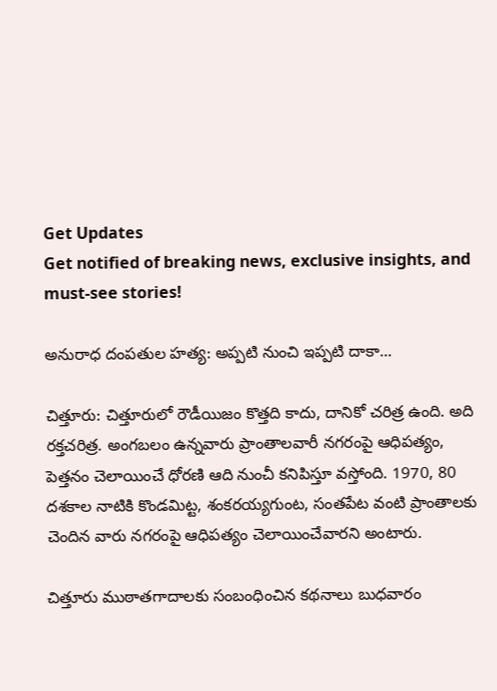Get Updates
Get notified of breaking news, exclusive insights, and must-see stories!

అనురాధ దంపతుల హత్య: అప్పటి నుంచి ఇప్పటి దాకా...

చిత్తూరు: చిత్తూరులో రౌడీయిజం కొత్తది కాదు, దానికో చరిత్ర ఉంది. అది రక్తచరిత్ర. అంగబలం ఉన్నవారు ప్రాంతాలవారీ నగరంపై ఆధిపత్యం, పెత్తనం చెలాయించే ధోరణి ఆది నుంచీ కనిపిస్తూ వస్తోంది. 1970, 80 దశకాల నాటికి కొండమిట్ట, శంకరయ్యగుంట, సంతపేట వంటి ప్రాంతాలకు చెందిన వారు నగరంపై ఆధిపత్యం చెలాయించేవారని అంటారు.

చిత్తూరు ముఠాతగాదాలకు సంబంధించిన కథనాలు బుధవారం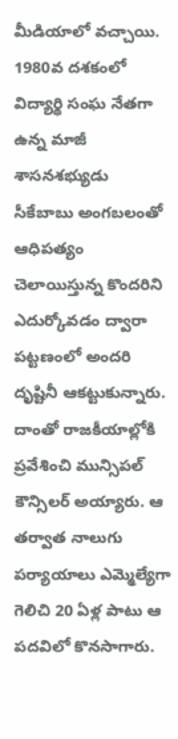మీడియాలో వచ్చాయి. 1980వ దశకంలో విద్యార్థి సంఘ నేతగా ఉన్న మాజీ శాసనశభ్యుడు సీకేబాబు అంగబలంతో ఆధిపత్యం చెలాయిస్తున్న కొందరిని ఎదుర్కోవడం ద్వారా పట్టణంలో అందరి దృష్టినీ ఆకట్టుకున్నారు. దాంతో రాజకీయాల్లోకి ప్రవేశించి మున్సిపల్‌ కౌన్సిలర్‌ అయ్యారు. ఆ తర్వాత నాలుగు పర్యాయాలు ఎమ్మెల్యేగా గెలిచి 20 ఏళ్ల పాటు ఆ పదవిలో కొనసాగారు.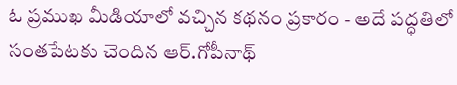ఓ ప్రముఖ మీడియాలో వచ్చిన కథనం ప్రకారం - అదే పద్ధతిలో సంతపేటకు చెందిన ఆర్‌.గోపీనాథ్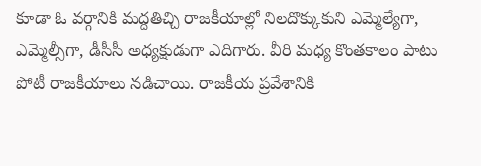కూడా ఓ వర్గానికి మద్దతిచ్చి రాజకీయాల్లో నిలదొక్కుకుని ఎమ్మెల్యేగా, ఎమ్మెల్సీగా, డీసీసీ అధ్యక్షుడుగా ఎదిగారు. వీరి మధ్య కొంతకాలం పాటు పోటీ రాజకీయాలు నడిచాయి. రాజకీయ ప్రవేశానికి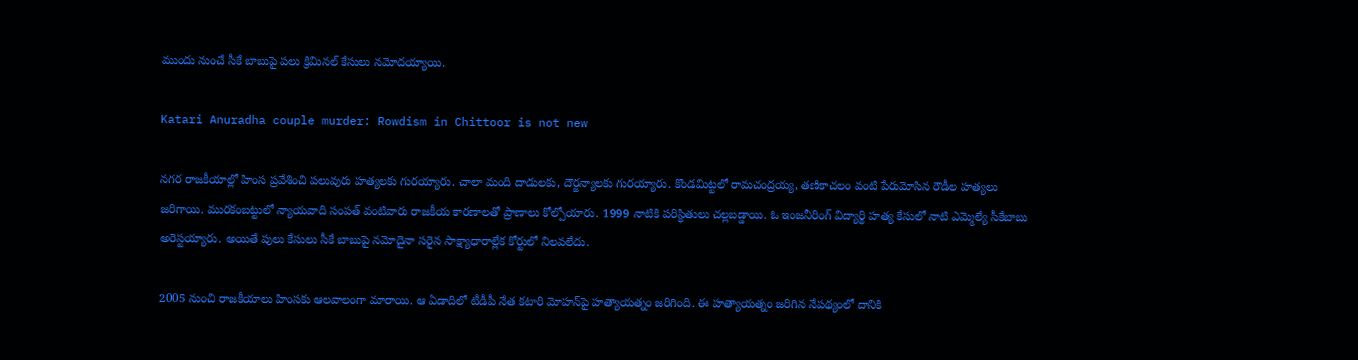ముందు నుంచే సీకే బాబుపై పలు క్రిమినల్‌ కేసులు నమోదయ్యాయి.

Katari Anuradha couple murder: Rowdism in Chittoor is not new

నగర రాజకీయాల్లో హింస ప్రవేశించి పలువురు హత్యలకు గురయ్యారు. చాలా మంది దాడులకు, దౌర్జన్యాలకు గురయ్యారు. కొండమిట్టలో రామచంద్రయ్య, తణికాచలం వంటి పేరుమోసిన రౌడీల హత్యలు జరిగాయి. మురకంబట్టులో న్యాయవాది సంపత్‌ వంటివారు రాజకీయ కారణాలతో ప్రాణాలు కోల్పోయారు. 1999 నాటికి పరిస్థితులు చల్లబడ్డాయి. ఓ ఇంజనీరింగ్‌ విద్యార్థి హత్య కేసులో నాటి ఎమ్మెల్యే సీకేబాబు అరెస్టయ్యారు. అయితే పులు కేసులు సీకే బాబుపై నమోదైనా సరైన సాక్ష్యాధారాల్లేక కోర్టులో నిలవలేదు.

2005 నుంచి రాజకీయాలు హింసకు ఆలవాలంగా మారాయి. ఆ ఏడాదిలో టీడీపీ నేత కటారి మోహన్‌పై హత్యాయత్నం జరిగింది. ఈ హత్యాయత్నం జరిగిన నేపథ్యంలో దానికి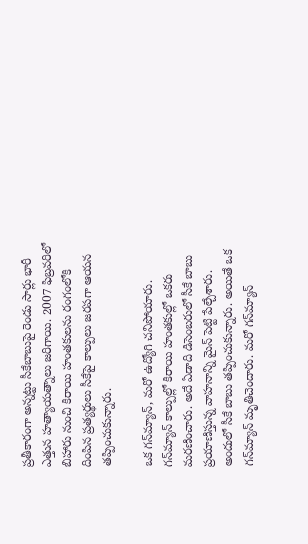ప్రతీకారంగా అన్నట్టు సీకేబాబుపై రెండు సార్లు భారీ ఎత్తున హత్యాయత్నాలు జరిగాయి. 2007 ఫిబ్రవరిలో బిహారు నుంచి కిరాయి హంతకులను రంగంలోకి దింపిన ప్రత్యర్థులు సీకేపై కాల్పులు జరపగా ఆయన తప్పించుకున్నారు.

ఒక గన్‌మ్యాన్‌, మరో ఉద్యోగి చనిపోయారు. గన్‌మ్యాన్‌ కాల్పుల్లో కిరాయి హంతకుల్లో ఒకరు మరణించారు. అదే ఏడాది డిసెంబరులో సీకే బాబు ప్రయాణిస్తున్న వాహనాన్ని మైన్‌ పెట్టి పేల్చేశారు. అందులో సీకే బాబు తప్పించుకున్నారు. అయితే ఒక గన్‌మ్యాన్‌ మృతిచెందారు. మరో గన్‌మ్యాన్‌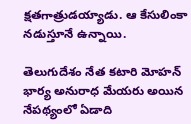క్షతగాత్రుడయ్యాడు. ఆ కేసులింకా నడుస్తూనే ఉన్నాయి.

తెలుగుదేశం నేత కటారి మోహన్‌ భార్య అనురాధ మేయరు అయిన నేపథ్యంలో ఏడాది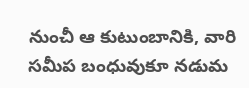నుంచీ ఆ కుటుంబానికి, వారి సమీప బంధువుకూ నడుమ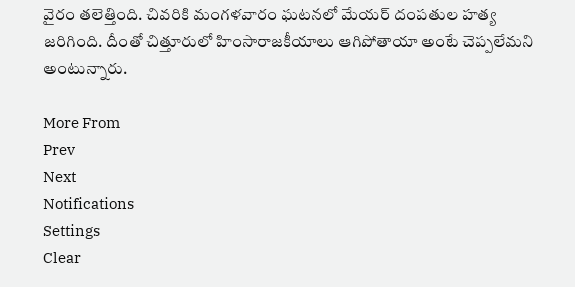వైరం తలెత్తింది. చివరికి మంగళవారం ఘటనలో మేయర్‌ దంపతుల హత్య జరిగింది. దీంతో చిత్తూరులో హింసారాజకీయాలు ఆగిపోతాయా అంటే చెప్పలేమని అంటున్నారు.

More From
Prev
Next
Notifications
Settings
Clear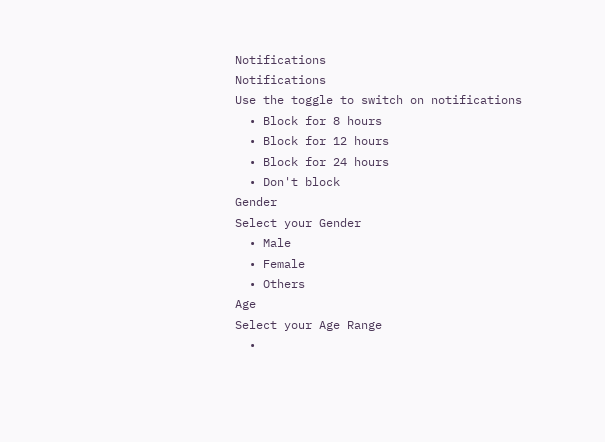Notifications
Notifications
Use the toggle to switch on notifications
  • Block for 8 hours
  • Block for 12 hours
  • Block for 24 hours
  • Don't block
Gender
Select your Gender
  • Male
  • Female
  • Others
Age
Select your Age Range
  •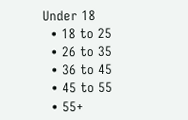Under 18
  • 18 to 25
  • 26 to 35
  • 36 to 45
  • 45 to 55
  • 55+